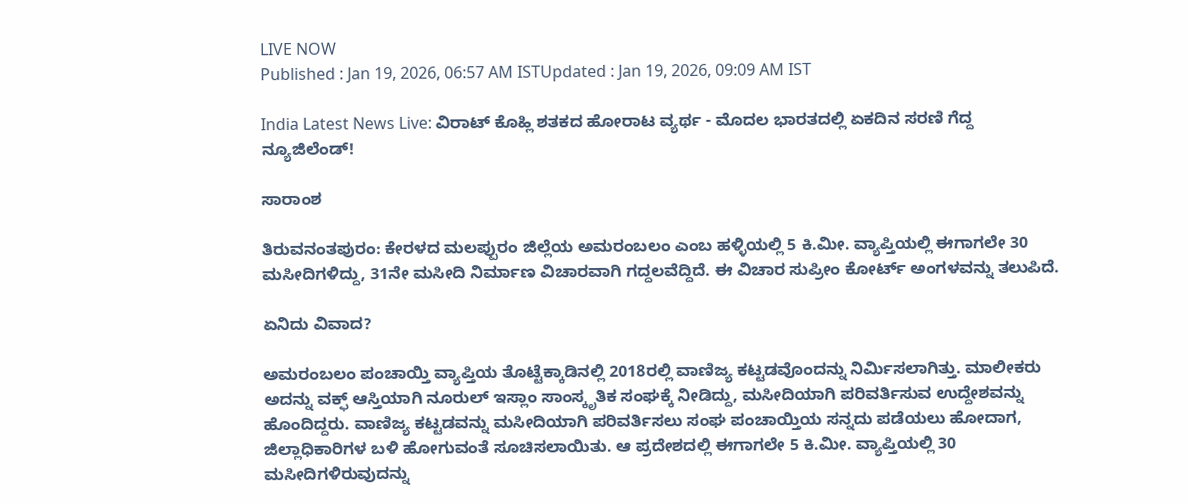LIVE NOW
Published : Jan 19, 2026, 06:57 AM ISTUpdated : Jan 19, 2026, 09:09 AM IST

India Latest News Live: ವಿರಾಟ್ ಕೊಹ್ಲಿ ಶತಕದ ಹೋರಾಟ ವ್ಯರ್ಥ - ಮೊದಲ ಭಾರತದಲ್ಲಿ ಏಕದಿನ ಸರಣಿ ಗೆದ್ದ ನ್ಯೂಜಿಲೆಂಡ್!

ಸಾರಾಂಶ

ತಿರುವನಂತಪುರಂ: ಕೇರಳದ ಮಲಪ್ಪುರಂ ಜಿಲ್ಲೆಯ ಅಮರಂಬಲಂ ಎಂಬ ಹಳ್ಳಿಯಲ್ಲಿ 5 ಕಿ.ಮೀ. ವ್ಯಾಪ್ತಿಯಲ್ಲಿ ಈಗಾಗಲೇ 30 ಮಸೀದಿಗಳಿದ್ದು, 31ನೇ ಮಸೀದಿ ನಿರ್ಮಾಣ ವಿಚಾರವಾಗಿ ಗದ್ದಲವೆದ್ದಿದೆ. ಈ ವಿಚಾರ ಸುಪ್ರೀಂ ಕೋರ್ಟ್‌ ಅಂಗಳವನ್ನು ತಲುಪಿದೆ.

ಏನಿದು ವಿವಾದ?

ಅಮರಂಬಲಂ ಪಂಚಾಯ್ತಿ ವ್ಯಾಪ್ತಿಯ ತೊಟ್ಟೆಕ್ಕಾಡಿನಲ್ಲಿ 2018ರಲ್ಲಿ ವಾಣಿಜ್ಯ ಕಟ್ಟಡವೊಂದನ್ನು ನಿರ್ಮಿಸಲಾಗಿತ್ತು. ಮಾಲೀಕರು ಅದನ್ನು ವಕ್ಫ್ ಆಸ್ತಿಯಾಗಿ ನೂರುಲ್ ಇಸ್ಲಾಂ ಸಾಂಸ್ಕೃತಿಕ ಸಂಘಕ್ಕೆ ನೀಡಿದ್ದು, ಮಸೀದಿಯಾಗಿ ಪರಿವರ್ತಿಸುವ ಉದ್ದೇಶವನ್ನು ಹೊಂದಿದ್ದರು. ವಾಣಿಜ್ಯ ಕಟ್ಟಡವನ್ನು ಮಸೀದಿಯಾಗಿ ಪರಿವರ್ತಿಸಲು ಸಂಘ ಪಂಚಾಯ್ತಿಯ ಸನ್ನದು ಪಡೆಯಲು ಹೋದಾಗ, ಜಿಲ್ಲಾಧಿಕಾರಿಗಳ ಬಳಿ ಹೋಗುವಂತೆ ಸೂಚಿಸಲಾಯಿತು. ಆ ಪ್ರದೇಶದಲ್ಲಿ ಈಗಾಗಲೇ 5 ಕಿ.ಮೀ. ವ್ಯಾಪ್ತಿಯಲ್ಲಿ 30 ಮಸೀದಿಗಳಿರುವುದನ್ನು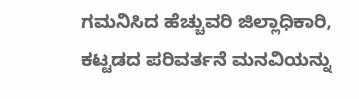ಗಮನಿಸಿದ ಹೆಚ್ಚುವರಿ ಜಿಲ್ಲಾಧಿಕಾರಿ, ಕಟ್ಟಡದ ಪರಿವರ್ತನೆ ಮನವಿಯನ್ನು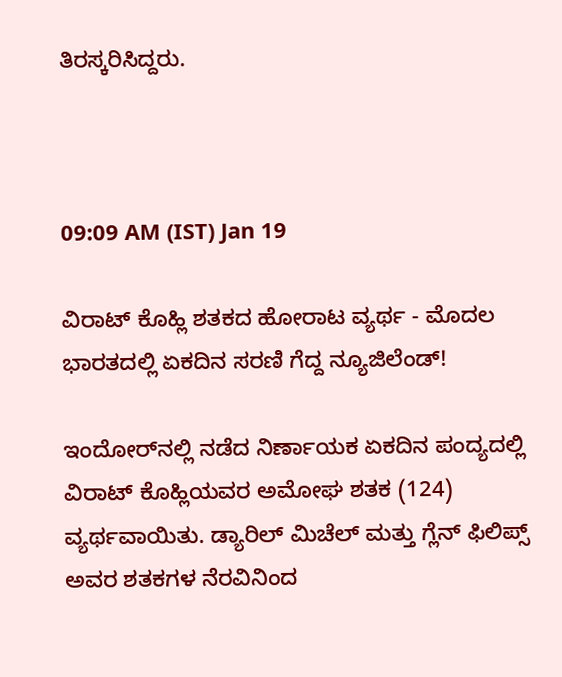ತಿರಸ್ಕರಿಸಿದ್ದರು.



09:09 AM (IST) Jan 19

ವಿರಾಟ್ ಕೊಹ್ಲಿ ಶತಕದ ಹೋರಾಟ ವ್ಯರ್ಥ - ಮೊದಲ ಭಾರತದಲ್ಲಿ ಏಕದಿನ ಸರಣಿ ಗೆದ್ದ ನ್ಯೂಜಿಲೆಂಡ್!

ಇಂದೋರ್‌ನಲ್ಲಿ ನಡೆದ ನಿರ್ಣಾಯಕ ಏಕದಿನ ಪಂದ್ಯದಲ್ಲಿ ವಿರಾಟ್ ಕೊಹ್ಲಿಯವರ ಅಮೋಘ ಶತಕ (124) ವ್ಯರ್ಥವಾಯಿತು. ಡ್ಯಾರಿಲ್ ಮಿಚೆಲ್ ಮತ್ತು ಗ್ಲೆನ್ ಫಿಲಿಪ್ಸ್ ಅವರ ಶತಕಗಳ ನೆರವಿನಿಂದ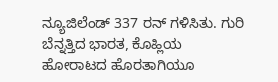ನ್ಯೂಜಿಲೆಂಡ್ 337 ರನ್ ಗಳಿಸಿತು. ಗುರಿ ಬೆನ್ನತ್ತಿದ ಭಾರತ, ಕೊಹ್ಲಿಯ ಹೋರಾಟದ ಹೊರತಾಗಿಯೂ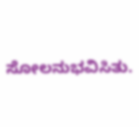ಸೋಲನುಭವಿಸಿತು.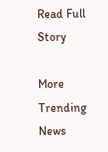Read Full Story

More Trending News